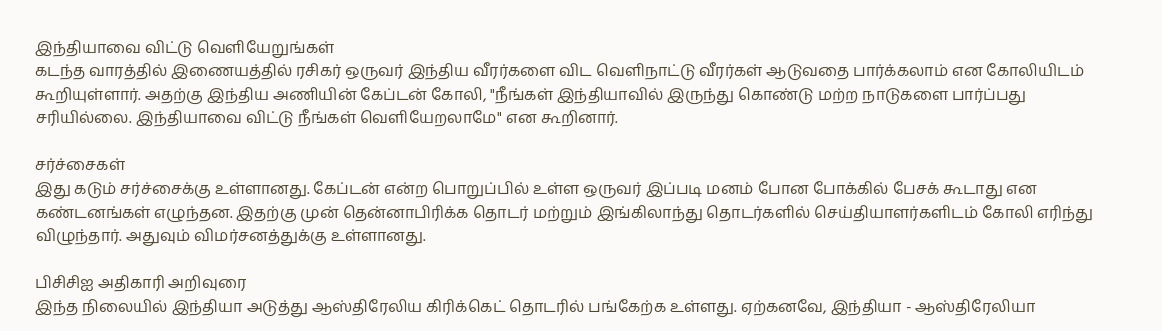இந்தியாவை விட்டு வெளியேறுங்கள்
கடந்த வாரத்தில் இணையத்தில் ரசிகர் ஒருவர் இந்திய வீரர்களை விட வெளிநாட்டு வீரர்கள் ஆடுவதை பார்க்கலாம் என கோலியிடம் கூறியுள்ளார். அதற்கு இந்திய அணியின் கேப்டன் கோலி, "நீங்கள் இந்தியாவில் இருந்து கொண்டு மற்ற நாடுகளை பார்ப்பது சரியில்லை. இந்தியாவை விட்டு நீங்கள் வெளியேறலாமே" என கூறினார்.

சர்ச்சைகள்
இது கடும் சர்ச்சைக்கு உள்ளானது. கேப்டன் என்ற பொறுப்பில் உள்ள ஒருவர் இப்படி மனம் போன போக்கில் பேசக் கூடாது என கண்டனங்கள் எழுந்தன. இதற்கு முன் தென்னாபிரிக்க தொடர் மற்றும் இங்கிலாந்து தொடர்களில் செய்தியாளர்களிடம் கோலி எரிந்து விழுந்தார். அதுவும் விமர்சனத்துக்கு உள்ளானது.

பிசிசிஐ அதிகாரி அறிவுரை
இந்த நிலையில் இந்தியா அடுத்து ஆஸ்திரேலிய கிரிக்கெட் தொடரில் பங்கேற்க உள்ளது. ஏற்கனவே, இந்தியா - ஆஸ்திரேலியா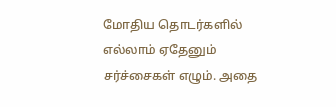மோதிய தொடர்களில் எல்லாம் ஏதேனும் சர்ச்சைகள் எழும். அதை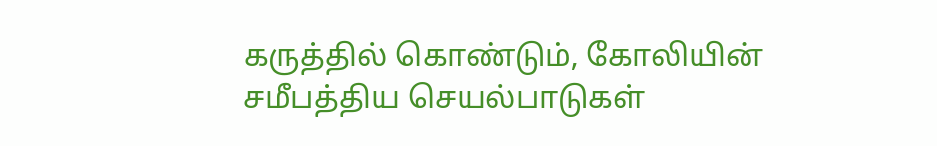கருத்தில் கொண்டும், கோலியின் சமீபத்திய செயல்பாடுகள்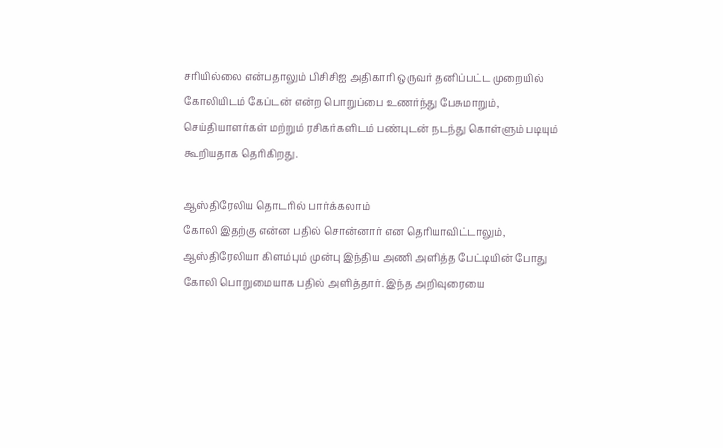சரியில்லை என்பதாலும் பிசிசிஐ அதிகாரி ஒருவர் தனிப்பட்ட முறையில் கோலியிடம் கேப்டன் என்ற பொறுப்பை உணர்ந்து பேசுமாறும், செய்தியாளர்கள் மற்றும் ரசிகர்களிடம் பண்புடன் நடந்து கொள்ளும் படியும் கூறியதாக தெரிகிறது.

ஆஸ்திரேலிய தொடரில் பார்க்கலாம்
கோலி இதற்கு என்ன பதில் சொன்னார் என தெரியாவிட்டாலும், ஆஸ்திரேலியா கிளம்பும் முன்பு இந்திய அணி அளித்த பேட்டியின் போது கோலி பொறுமையாக பதில் அளித்தார். இந்த அறிவுரையை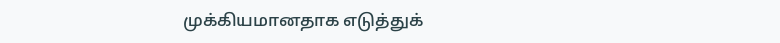முக்கியமானதாக எடுத்துக்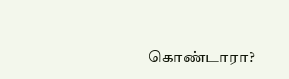கொண்டாரா?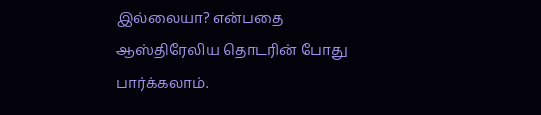இல்லையா? என்பதை ஆஸ்திரேலிய தொடரின் போது பார்க்கலாம்.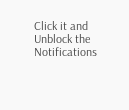Click it and Unblock the Notifications